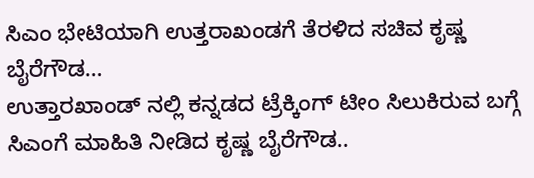ಸಿಎಂ ಭೇಟಿಯಾಗಿ ಉತ್ತರಾಖಂಡಗೆ ತೆರಳಿದ ಸಚಿವ ಕೃಷ್ಣ ಬೈರೆಗೌಡ…
ಉತ್ತಾರಖಾಂಡ್ ನಲ್ಲಿ ಕನ್ನಡದ ಟ್ರೆಕ್ಕಿಂಗ್ ಟೀಂ ಸಿಲುಕಿರುವ ಬಗ್ಗೆ ಸಿಎಂಗೆ ಮಾಹಿತಿ ನೀಡಿದ ಕೃಷ್ಣ ಬೈರೆಗೌಡ..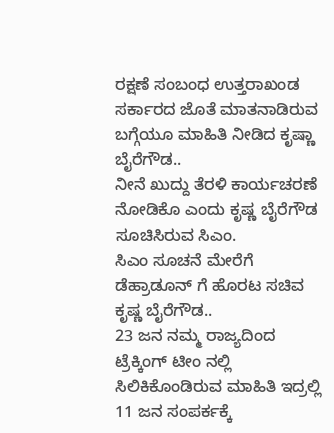ರಕ್ಷಣೆ ಸಂಬಂಧ ಉತ್ತರಾಖಂಡ ಸರ್ಕಾರದ ಜೊತೆ ಮಾತನಾಡಿರುವ ಬಗ್ಗೆಯೂ ಮಾಹಿತಿ ನೀಡಿದ ಕೃಷ್ಣಾ ಬೈರೆಗೌಡ..
ನೀನೆ ಖುದ್ದು ತೆರಳಿ ಕಾರ್ಯಚರಣೆ ನೋಡಿಕೊ ಎಂದು ಕೃಷ್ಣ ಬೈರೆಗೌಡ ಸೂಚಿಸಿರುವ ಸಿಎಂ.
ಸಿಎಂ ಸೂಚನೆ ಮೇರೆಗೆ ಡೆಹ್ರಾಡೂನ್ ಗೆ ಹೊರಟ ಸಚಿವ ಕೃಷ್ಣ ಬೈರೆಗೌಡ..
23 ಜನ ನಮ್ಮ ರಾಜ್ಯದಿಂದ ಟ್ರೆಕ್ಕಿಂಗ್ ಟೀಂ ನಲ್ಲಿ ಸಿಲಿಕಿಕೊಂಡಿರುವ ಮಾಹಿತಿ ಇದ್ರಲ್ಲಿ 11 ಜನ ಸಂಪರ್ಕಕ್ಕೆ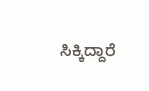ಸಿಕ್ಕಿದ್ದಾರೆ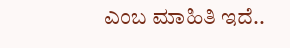ಎಂಬ ಮಾಹಿತಿ ಇದೆ..